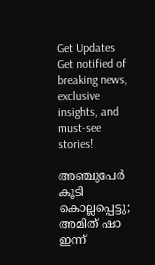Get Updates
Get notified of breaking news, exclusive insights, and must-see stories!

അഞ്ചുപേര്‍ കൂടി കൊല്ലപ്പെട്ടു; അമിത് ഷാ ഇന്ന്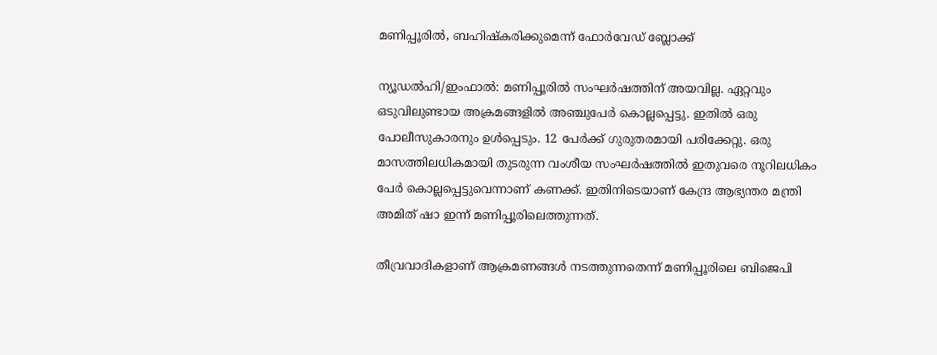മണിപ്പൂരില്‍, ബഹിഷ്‌കരിക്കുമെന്ന് ഫോര്‍വേഡ് ബ്ലോക്ക്

ന്യൂഡല്‍ഹി/ഇംഫാല്‍: മണിപ്പൂരില്‍ സംഘര്‍ഷത്തിന് അയവില്ല. ഏറ്റവും ഒടുവിലുണ്ടായ അക്രമങ്ങളില്‍ അഞ്ചുപേര്‍ കൊല്ലപ്പെട്ടു. ഇതില്‍ ഒരു പോലീസുകാരനും ഉള്‍പ്പെടും. 12 പേര്‍ക്ക് ഗുരുതരമായി പരിക്കേറ്റു. ഒരു മാസത്തിലധികമായി തുടരുന്ന വംശീയ സംഘര്‍ഷത്തില്‍ ഇതുവരെ നൂറിലധികം പേര്‍ കൊല്ലപ്പെട്ടുവെന്നാണ് കണക്ക്. ഇതിനിടെയാണ് കേന്ദ്ര ആഭ്യന്തര മന്ത്രി അമിത് ഷാ ഇന്ന് മണിപ്പൂരിലെത്തുന്നത്.

തീവ്രവാദികളാണ് ആക്രമണങ്ങള്‍ നടത്തുന്നതെന്ന് മണിപ്പൂരിലെ ബിജെപി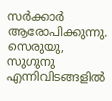സര്‍ക്കാര്‍ ആരോപിക്കുന്നു. സെരുയു, സുഗുനു എന്നിവിടങ്ങളില്‍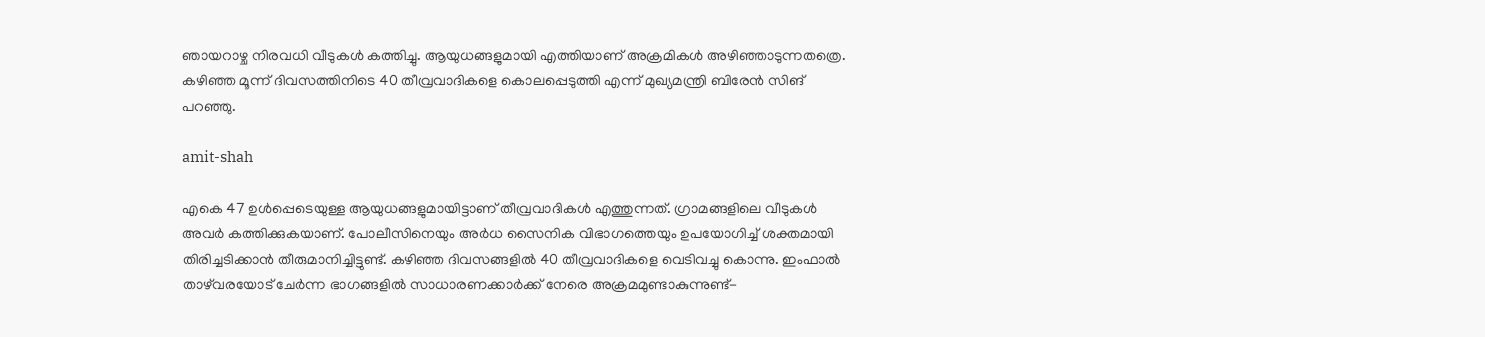ഞായറാഴ്ച നിരവധി വീടുകള്‍ കത്തിച്ചു. ആയുധങ്ങളുമായി എത്തിയാണ് അക്രമികള്‍ അഴിഞ്ഞാടുന്നതത്രെ. കഴിഞ്ഞ മൂന്ന് ദിവസത്തിനിടെ 40 തീവ്രവാദികളെ കൊലപ്പെടുത്തി എന്ന് മുഖ്യമന്ത്രി ബിരേന്‍ സിങ് പറഞ്ഞു.

amit-shah

എകെ 47 ഉള്‍പ്പെടെയുള്ള ആയുധങ്ങളുമായിട്ടാണ് തീവ്രവാദികള്‍ എത്തുന്നത്. ഗ്രാമങ്ങളിലെ വീടുകള്‍ അവര്‍ കത്തിക്കുകയാണ്. പോലീസിനെയും അര്‍ധ സൈനിക വിഭാഗത്തെയും ഉപയോഗിച്ച് ശക്തമായി തിരിച്ചടിക്കാന്‍ തീരുമാനിച്ചിട്ടുണ്ട്. കഴിഞ്ഞ ദിവസങ്ങളില്‍ 40 തീവ്രവാദികളെ വെടിവച്ചു കൊന്നു. ഇംഫാല്‍ താഴ്‌വരയോട് ചേര്‍ന്ന ഭാഗങ്ങളില്‍ സാധാരണക്കാര്‍ക്ക് നേരെ അക്രമമുണ്ടാകുന്നുണ്ട്-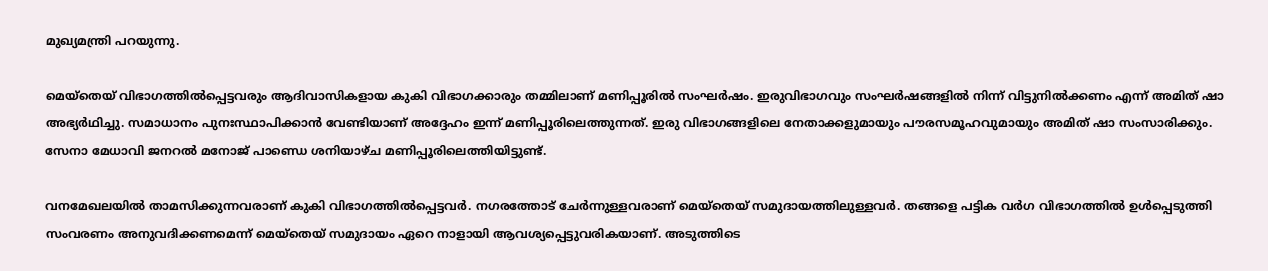മുഖ്യമന്ത്രി പറയുന്നു.

മെയ്‌തെയ് വിഭാഗത്തില്‍പ്പെട്ടവരും ആദിവാസികളായ കുകി വിഭാഗക്കാരും തമ്മിലാണ് മണിപ്പൂരില്‍ സംഘര്‍ഷം. ഇരുവിഭാഗവും സംഘര്‍ഷങ്ങളില്‍ നിന്ന് വിട്ടുനില്‍ക്കണം എന്ന് അമിത് ഷാ അഭ്യര്‍ഥിച്ചു. സമാധാനം പുനഃസ്ഥാപിക്കാന്‍ വേണ്ടിയാണ് അദ്ദേഹം ഇന്ന് മണിപ്പൂരിലെത്തുന്നത്. ഇരു വിഭാഗങ്ങളിലെ നേതാക്കളുമായും പൗരസമൂഹവുമായും അമിത് ഷാ സംസാരിക്കും. സേനാ മേധാവി ജനറല്‍ മനോജ് പാണ്ഡെ ശനിയാഴ്ച മണിപ്പൂരിലെത്തിയിട്ടുണ്ട്.

വനമേഖലയില്‍ താമസിക്കുന്നവരാണ് കുകി വിഭാഗത്തില്‍പ്പെട്ടവര്‍. നഗരത്തോട് ചേര്‍ന്നുള്ളവരാണ് മെയ്‌തെയ് സമുദായത്തിലുള്ളവര്‍. തങ്ങളെ പട്ടിക വര്‍ഗ വിഭാഗത്തില്‍ ഉള്‍പ്പെടുത്തി സംവരണം അനുവദിക്കണമെന്ന് മെയ്‌തെയ് സമുദായം ഏറെ നാളായി ആവശ്യപ്പെട്ടുവരികയാണ്. അടുത്തിടെ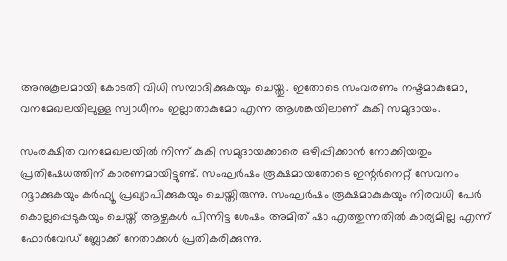അനുകൂലമായി കോടതി വിധി സമ്പാദിക്കുകയും ചെയ്തു. ഇതോടെ സംവരണം നഷ്ടമാകുമോ, വനമേഖലയിലുള്ള സ്വാധീനം ഇല്ലാതാകുമോ എന്ന ആശങ്കയിലാണ് കുകി സമുദായം.

സംരക്ഷിത വനമേഖലയില്‍ നിന്ന് കുകി സമുദായക്കാരെ ഒഴിപ്പിക്കാന്‍ നോക്കിയതും പ്രതിഷേധത്തിന് കാരണമായിട്ടുണ്ട്. സംഘര്‍ഷം രൂക്ഷമായതോടെ ഇന്റര്‍നെറ്റ് സേവനം റദ്ദാക്കുകയും കര്‍ഫ്യൂ പ്രഖ്യാപിക്കുകയും ചെയ്തിരുന്നു. സംഘര്‍ഷം രൂക്ഷമാകുകയും നിരവധി പേര്‍ കൊല്ലപ്പെടുകയും ചെയ്ത് ആഴ്ചകള്‍ പിന്നിട്ട ശേഷം അമിത് ഷാ എത്തുന്നതില്‍ കാര്യമില്ല എന്ന് ഫോര്‍വേഡ് ബ്ലോക്ക് നേതാക്കള്‍ പ്രതികരിക്കുന്നു.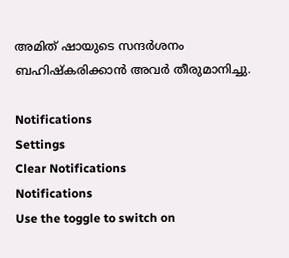അമിത് ഷായുടെ സന്ദര്‍ശനം ബഹിഷ്‌കരിക്കാന്‍ അവര്‍ തീരുമാനിച്ചു.

Notifications
Settings
Clear Notifications
Notifications
Use the toggle to switch on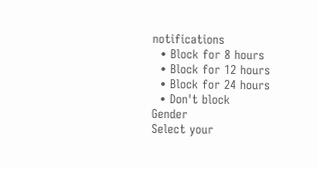notifications
  • Block for 8 hours
  • Block for 12 hours
  • Block for 24 hours
  • Don't block
Gender
Select your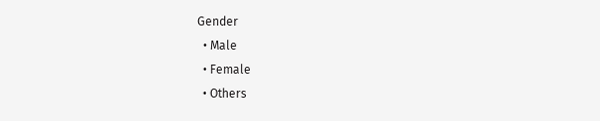Gender
  • Male
  • Female
  • Others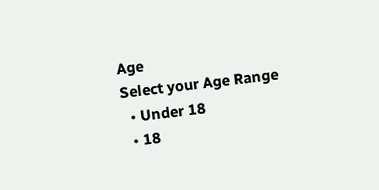Age
Select your Age Range
  • Under 18
  • 18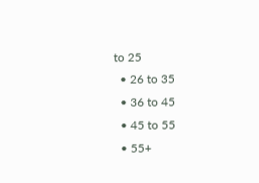to 25
  • 26 to 35
  • 36 to 45
  • 45 to 55
  • 55+